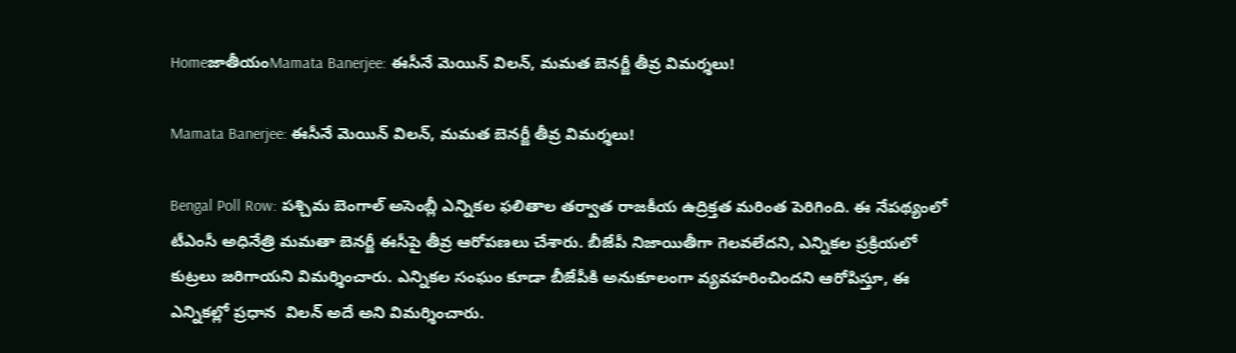HomeజాతీయంMamata Banerjee: ఈసీనే మెయిన్ విలన్, మమత బెనర్జీ తీవ్ర విమర్శలు!

Mamata Banerjee: ఈసీనే మెయిన్ విలన్, మమత బెనర్జీ తీవ్ర విమర్శలు!

Bengal Poll Row: పశ్చిమ బెంగాల్ అసెంబ్లీ ఎన్నికల ఫలితాల తర్వాత రాజకీయ ఉద్రిక్తత మరింత పెరిగింది. ఈ నేపథ్యంలో టీఎంసీ అధినేత్రి మమతా బెనర్జీ ఈసీపై తీవ్ర ఆరోపణలు చేశారు. బీజేపీ నిజాయితీగా గెలవలేదని, ఎన్నికల ప్రక్రియలో కుట్రలు జరిగాయని విమర్శించారు. ఎన్నికల సంఘం కూడా బీజేపీకి అనుకూలంగా వ్యవహరించిందని ఆరోపిస్తూ, ఈ ఎన్నికల్లో ప్రధాన  విలన్ అదే అని విమర్శించారు.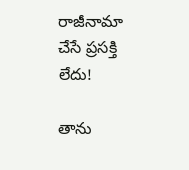రాజీనామా చేసే ప్రసక్తి లేదు!

తాను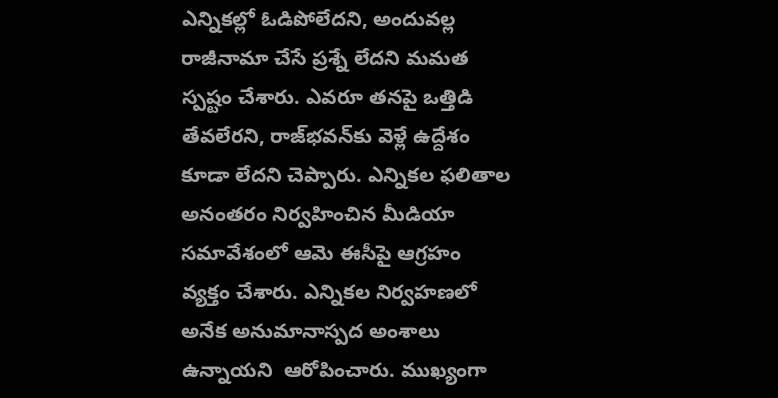ఎన్నికల్లో ఓడిపోలేదని, అందువల్ల రాజీనామా చేసే ప్రశ్నే లేదని మమత స్పష్టం చేశారు. ఎవరూ తనపై ఒత్తిడి తేవలేరని, రాజ్‌భవన్‌కు వెళ్లే ఉద్దేశం కూడా లేదని చెప్పారు. ఎన్నికల ఫలితాల అనంతరం నిర్వహించిన మీడియా సమావేశంలో ఆమె ఈసీపై ఆగ్రహం వ్యక్తం చేశారు. ఎన్నికల నిర్వహణలో అనేక అనుమానాస్పద అంశాలు ఉన్నాయని  ఆరోపించారు. ముఖ్యంగా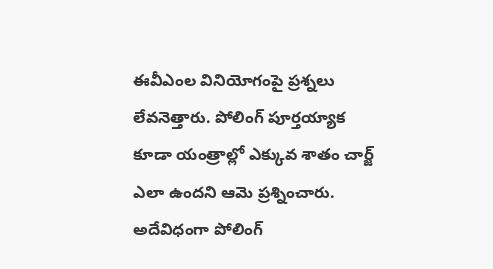ఈవీఎంల వినియోగంపై ప్రశ్నలు లేవనెత్తారు. పోలింగ్ పూర్తయ్యాక కూడా యంత్రాల్లో ఎక్కువ శాతం చార్జ్ ఎలా ఉందని ఆమె ప్రశ్నించారు. అదేవిధంగా పోలింగ్‌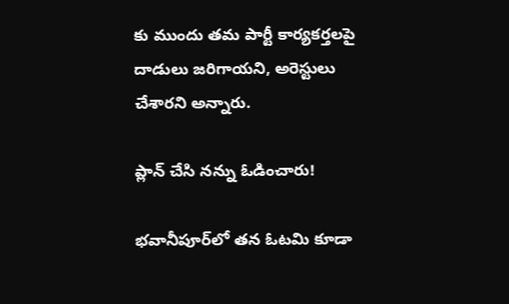కు ముందు తమ పార్టీ కార్యకర్తలపై దాడులు జరిగాయని, అరెస్టులు చేశారని అన్నారు.

ప్లాన్ చేసి నన్ను ఓడించారు!

భవానీపూర్‌లో తన ఓటమి కూడా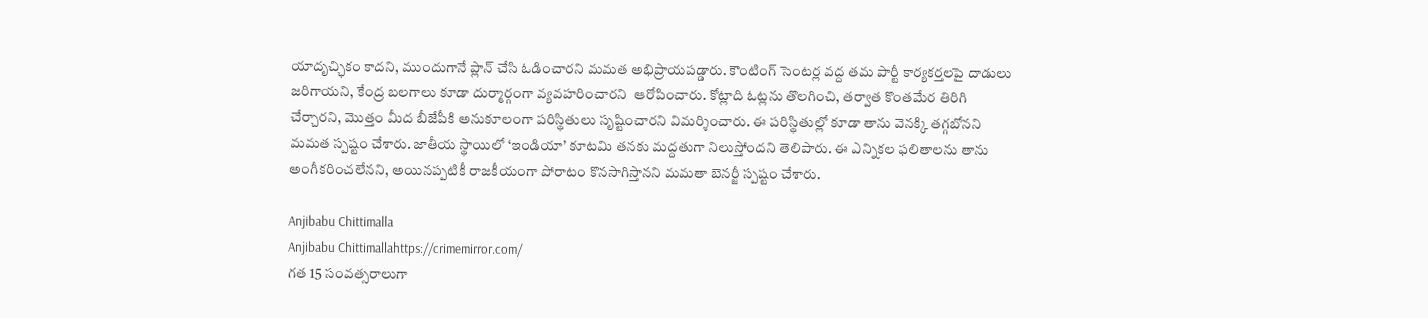యాదృచ్ఛికం కాదని, ముందుగానే ప్లాన్ చేసి ఓడించారని మమత అభిప్రాయపడ్డారు. కౌంటింగ్ సెంటర్ల వద్ద తమ పార్టీ కార్యకర్తలపై దాడులు జరిగాయని, కేంద్ర బలగాలు కూడా దుర్మార్గంగా వ్యవహరించారని  ఆరోపించారు. కోట్లాది ఓట్లను తొలగించి, తర్వాత కొంతమేర తిరిగి చేర్చారని, మొత్తం మీద బీజేపీకి అనుకూలంగా పరిస్థితులు సృష్టించారని విమర్శించారు. ఈ పరిస్థితుల్లో కూడా తాను వెనక్కి తగ్గబోనని మమత స్పష్టం చేశారు. జాతీయ స్థాయిలో ‘ఇండియా’ కూటమి తనకు మద్దతుగా నిలుస్తోందని తెలిపారు. ఈ ఎన్నికల ఫలితాలను తాను అంగీకరించలేనని, అయినప్పటికీ రాజకీయంగా పోరాటం కొనసాగిస్తానని మమతా బెనర్జీ స్పష్టం చేశారు.

Anjibabu Chittimalla
Anjibabu Chittimallahttps://crimemirror.com/
గత 15 సంవత్సరాలుగా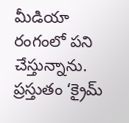మీడియా రంగంలో పని చేస్తున్నాను. ప్రస్తుతం ‘క్రైమ్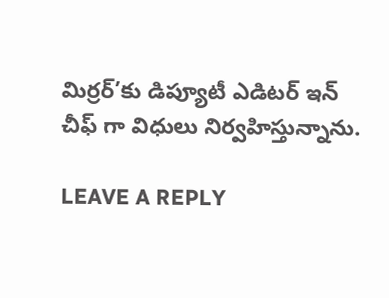మిర్రర్’కు డిప్యూటీ ఎడిటర్ ఇన్ చీఫ్ గా విధులు నిర్వహిస్తున్నాను.

LEAVE A REPLY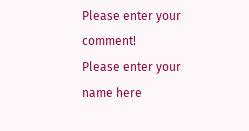Please enter your comment!
Please enter your name here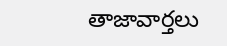తాజావార్తలు